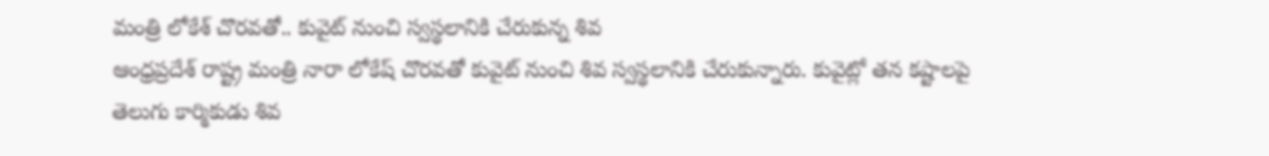మంత్రి లోకేశ్ చొరవతో.. కువైట్ నుంచి స్వస్థలానికి చేరుకున్న శివ
ఆంధ్రప్రదేశ్ రాష్ట్ర మంత్రి నారా లోకేష్ చొరవతో కువైట్ నుంచి శివ స్వస్థలానికి చేరుకున్నారు. కువైట్లో తన కష్టాలపై తెలుగు కార్మికుడు శివ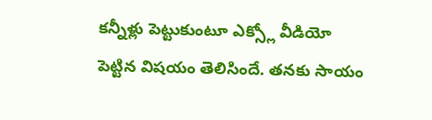కన్నీళ్లు పెట్టుకుంటూ ఎక్స్లో వీడియో పెట్టిన విషయం తెలిసిందే. తనకు సాయం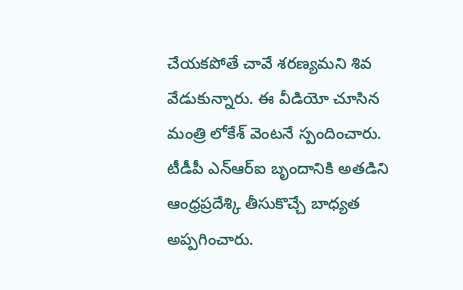చేయకపోతే చావే శరణ్యమని శివ వేడుకున్నారు. ఈ వీడియో చూసిన మంత్రి లోకేశ్ వెంటనే స్పందించారు. టీడీపీ ఎన్ఆర్ఐ బృందానికి అతడిని ఆంధ్రప్రదేశ్కి తీసుకొచ్చే బాధ్యత అప్పగించారు.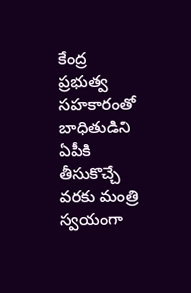కేంద్ర ప్రభుత్వ సహకారంతో బాధితుడిని ఏపీకి తీసుకొచ్చే వరకు మంత్రి స్వయంగా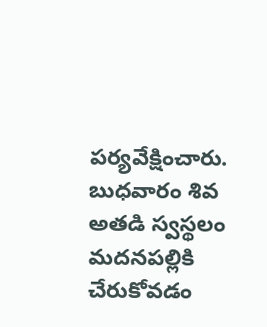పర్యవేక్షించారు. బుధవారం శివ అతడి స్వస్థలం మదనపల్లికి చేరుకోవడం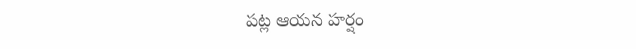పట్ల ఆయన హర్షం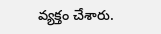వ్యక్తం చేశారు.